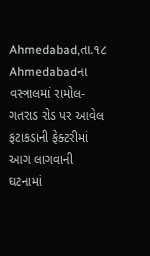Ahmedabad,તા.૧૮
Ahmedabadના વસ્ત્રાલમાં રામોલ-ગતરાડ રોડ પર આવેલ ફટાકડાની ફેક્ટરીમાં આગ લાગવાની ઘટનામાં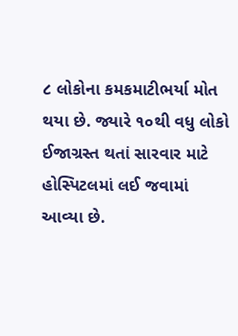૮ લોકોના કમકમાટીભર્યા મોત થયા છે. જ્યારે ૧૦થી વધુ લોકો ઈજાગ્રસ્ત થતાં સારવાર માટે હોસ્પિટલમાં લઈ જવામાં આવ્યા છે.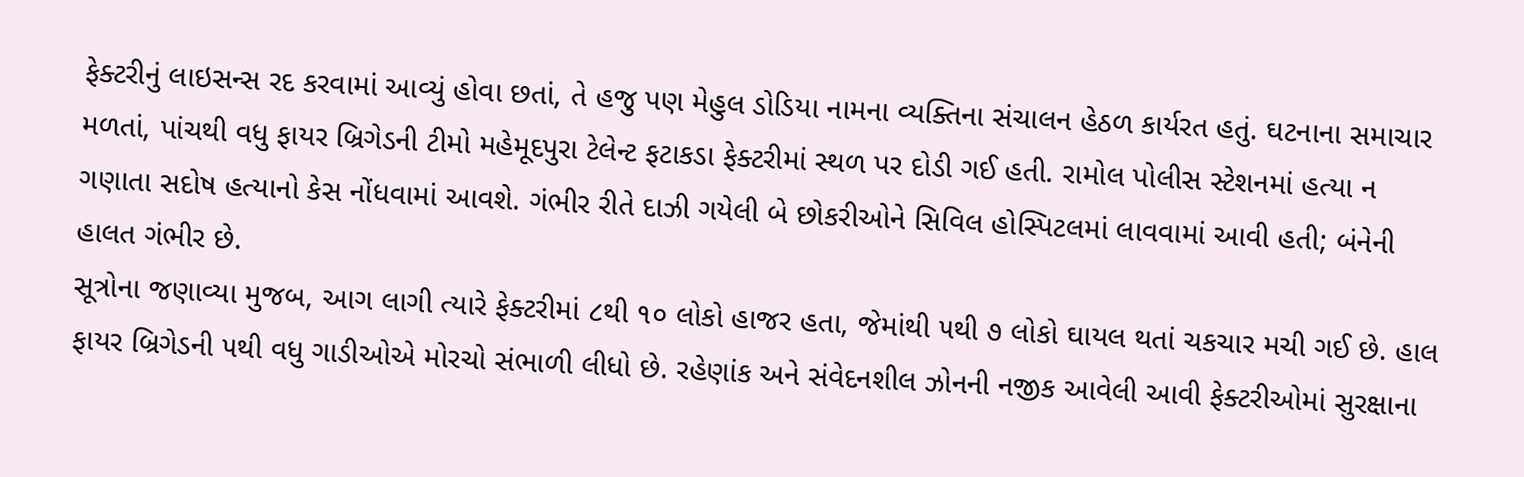ફેક્ટરીનું લાઇસન્સ રદ કરવામાં આવ્યું હોવા છતાં, તે હજુ પણ મેહુલ ડોડિયા નામના વ્યક્તિના સંચાલન હેઠળ કાર્યરત હતું. ઘટનાના સમાચાર મળતાં, પાંચથી વધુ ફાયર બ્રિગેડની ટીમો મહેમૂદપુરા ટેલેન્ટ ફટાકડા ફેક્ટરીમાં સ્થળ પર દોડી ગઈ હતી. રામોલ પોલીસ સ્ટેશનમાં હત્યા ન ગણાતા સદોષ હત્યાનો કેસ નોંધવામાં આવશે. ગંભીર રીતે દાઝી ગયેલી બે છોકરીઓને સિવિલ હોસ્પિટલમાં લાવવામાં આવી હતી; બંનેની હાલત ગંભીર છે.
સૂત્રોના જણાવ્યા મુજબ, આગ લાગી ત્યારે ફેક્ટરીમાં ૮થી ૧૦ લોકો હાજર હતા, જેમાંથી ૫થી ૭ લોકો ઘાયલ થતાં ચકચાર મચી ગઈ છે. હાલ ફાયર બ્રિગેડની ૫થી વધુ ગાડીઓએ મોરચો સંભાળી લીધો છે. રહેણાંક અને સંવેદનશીલ ઝોનની નજીક આવેલી આવી ફેક્ટરીઓમાં સુરક્ષાના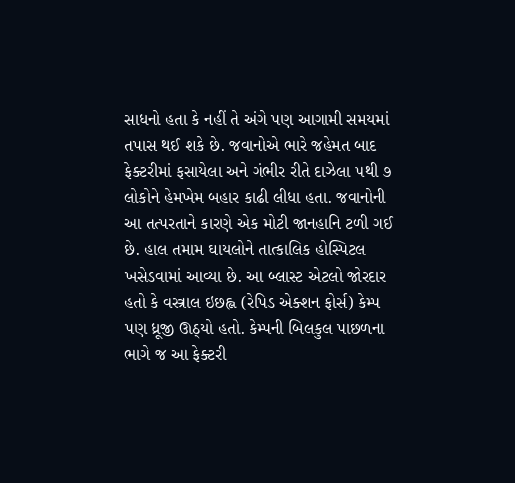સાધનો હતા કે નહીં તે અંગે પણ આગામી સમયમાં તપાસ થઈ શકે છે. જવાનોએ ભારે જહેમત બાદ ફેક્ટરીમાં ફસાયેલા અને ગંભીર રીતે દાઝેલા ૫થી ૭ લોકોને હેમખેમ બહાર કાઢી લીધા હતા. જવાનોની આ તત્પરતાને કારણે એક મોટી જાનહાનિ ટળી ગઈ છે. હાલ તમામ ઘાયલોને તાત્કાલિક હોસ્પિટલ ખસેડવામાં આવ્યા છે. આ બ્લાસ્ટ એટલો જોરદાર હતો કે વસ્ત્રાલ ઇછહ્લ (રેપિડ એક્શન ફોર્સ) કેમ્પ પણ ધ્રૂજી ઊઠ્યો હતો. કેમ્પની બિલકુલ પાછળના ભાગે જ આ ફેક્ટરી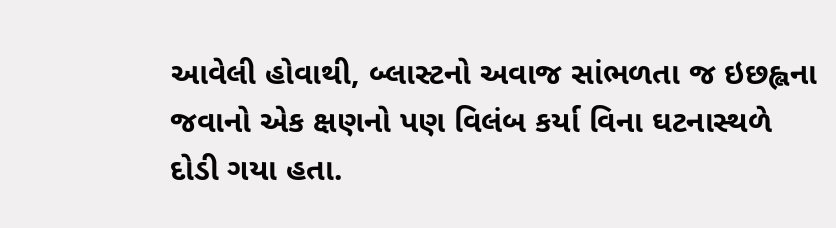આવેલી હોવાથી, બ્લાસ્ટનો અવાજ સાંભળતા જ ઇછહ્લના જવાનો એક ક્ષણનો પણ વિલંબ કર્યા વિના ઘટનાસ્થળે દોડી ગયા હતા.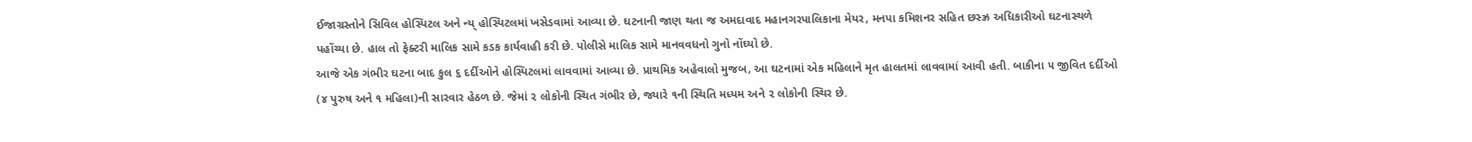ઈજાગ્રસ્તોને સિવિલ હોસ્પિટલ અને ન્ય્ હોસ્પિટલમાં ખસેડવામાં આવ્યા છે. ઘટનાની જાણ થતા જ અમદાવાદ મહાનગરપાલિકાના મેયર, મનપા કમિશનર સહિત છસ્ઝ્ર અધિકારીઓ ઘટનાસ્થળે પહોંચ્યા છે. હાલ તો ફેક્ટરી માલિક સામે કડક કાર્યવાહી કરી છે. પોલીસે માલિક સામે માનવવધનો ગુનો નોંઘ્યો છે.
આજે એક ગંભીર ઘટના બાદ કુલ ૬ દર્દીઓને હોસ્પિટલમાં લાવવામાં આવ્યા છે. પ્રાથમિક અહેવાલો મુજબ, આ ઘટનામાં એક મહિલાને મૃત હાલતમાં લાવવામાં આવી હતી. બાકીના ૫ જીવિત દર્દીઓ (૪ પુરુષ અને ૧ મહિલા)ની સારવાર હેઠળ છે. જેમાં ૨ લોકોની સ્થિત ગંભીર છે, જ્યારે ૧ની સ્થિતિ મધ્યમ અને ૨ લોકોની સ્થિર છે.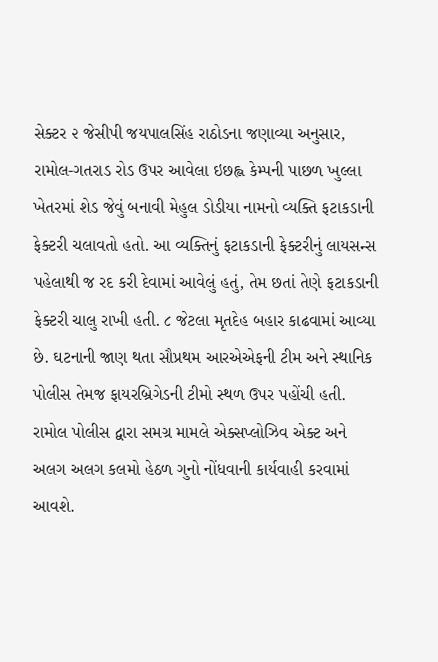સેક્ટર ૨ જેસીપી જયપાલસિંહ રાઠોડના જણાવ્યા અનુસાર, રામોલ-ગતરાડ રોડ ઉપર આવેલા ઇછહ્લ કેમ્પની પાછળ ખુલ્લા ખેતરમાં શેડ જેવું બનાવી મેહુલ ડોડીયા નામનો વ્યક્તિ ફટાકડાની ફેક્ટરી ચલાવતો હતો. આ વ્યક્તિનું ફટાકડાની ફેક્ટરીનું લાયસન્સ પહેલાથી જ રદ કરી દેવામાં આવેલું હતું, તેમ છતાં તેણે ફટાકડાની ફેક્ટરી ચાલુ રાખી હતી. ૮ જેટલા મૃતદેહ બહાર કાઢવામાં આવ્યા છે. ઘટનાની જાણ થતા સૌપ્રથમ આરએએફની ટીમ અને સ્થાનિક પોલીસ તેમજ ફાયરબ્રિગેડની ટીમો સ્થળ ઉપર પહોંચી હતી. રામોલ પોલીસ દ્વારા સમગ્ર મામલે એક્સપ્લોઝિવ એક્ટ અને અલગ અલગ કલમો હેઠળ ગુનો નોંધવાની કાર્યવાહી કરવામાં આવશે.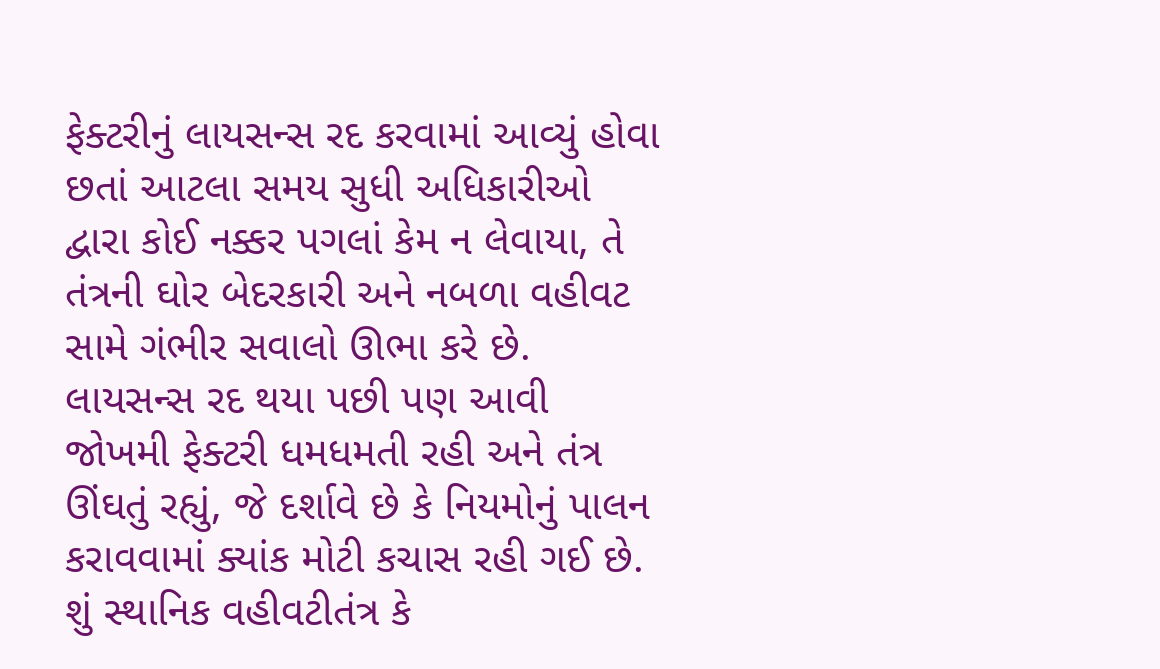ફેક્ટરીનું લાયસન્સ રદ કરવામાં આવ્યું હોવા છતાં આટલા સમય સુધી અધિકારીઓ દ્વારા કોઈ નક્કર પગલાં કેમ ન લેવાયા, તે તંત્રની ઘોર બેદરકારી અને નબળા વહીવટ સામે ગંભીર સવાલો ઊભા કરે છે. લાયસન્સ રદ થયા પછી પણ આવી જોખમી ફેક્ટરી ધમધમતી રહી અને તંત્ર ઊંઘતું રહ્યું, જે દર્શાવે છે કે નિયમોનું પાલન કરાવવામાં ક્યાંક મોટી કચાસ રહી ગઈ છે. શું સ્થાનિક વહીવટીતંત્ર કે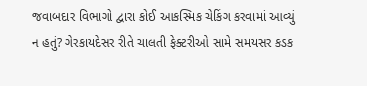જવાબદાર વિભાગો દ્વારા કોઈ આકસ્મિક ચેકિંગ કરવામાં આવ્યું ન હતું? ગેરકાયદેસર રીતે ચાલતી ફેક્ટરીઓ સામે સમયસર કડક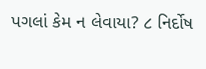પગલાં કેમ ન લેવાયા? ૮ નિર્દોષ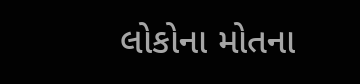લોકોના મોતના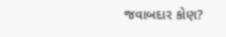જવાબદાર કોણ?